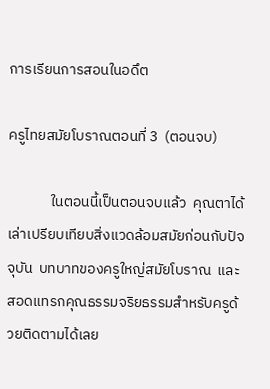การเรียนการสอนในอดึต

ครูไทยสมัยโบราณตอนที่ 3  (ตอนจบ)

             ในตอนนี้เป็นตอนจบแล้ว  คุณตาได้เล่าเปรียบเทียบสิ่งแวดล้อมสมัยก่อนกับปัจจุบัน  บทบาทของครูใหญ่สมัยโบราณ  และสอดแทรกคุณธรรมจริยธรรมสำหรับครูด้วยติดตามได้เลย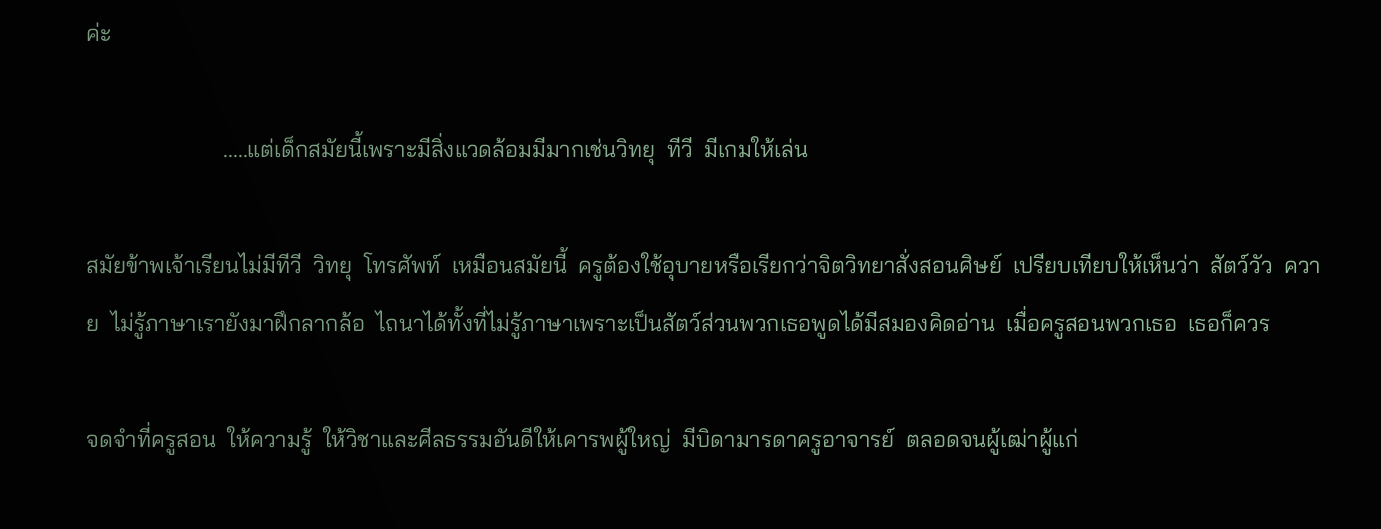ค่ะ

                        .....แต่เด็กสมัยนี้เพราะมีสิ่งแวดล้อมมีมากเช่นวิทยุ  ทีวี  มีเกมให้เล่น

สมัยข้าพเจ้าเรียนไม่มีทีวี  วิทยุ  โทรศัพท์  เหมือนสมัยนี้  ครูต้องใช้อุบายหรือเรียกว่าจิตวิทยาสั่งสอนศิษย์  เปรียบเทียบให้เห็นว่า  สัตว์วัว  ควาย  ไม่รู้ภาษาเรายังมาฝึกลากล้อ  ไถนาได้ทั้งที่ไม่รู้ภาษาเพราะเป็นสัตว์ส่วนพวกเธอพูดได้มีสมองคิดอ่าน  เมื่อครูสอนพวกเธอ  เธอก็ควร

จดจำที่ครูสอน  ให้ความรู้  ให้วิชาและศีลธรรมอันดีให้เคารพผู้ใหญ่  มีบิดามารดาครูอาจารย์  ตลอดจนผู้เฒ่าผู้แก่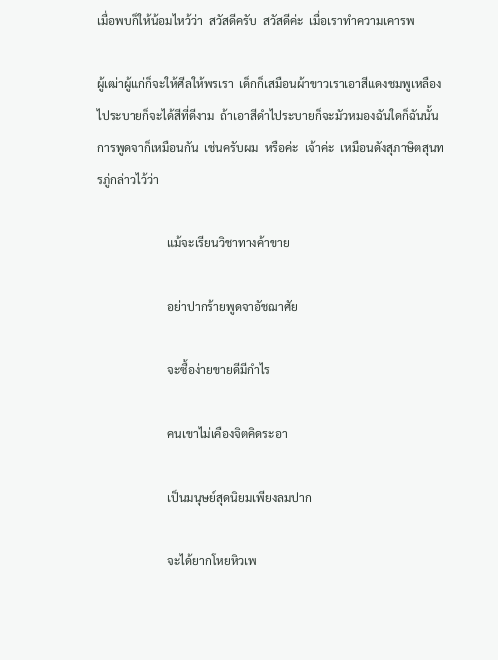เมื่อพบก็ให้น้อมไหว้ว่า  สวัสดีครับ  สวัสดีค่ะ  เมื่อเราทำความเคารพ

ผู้เฒ่าผู้แก่ก็จะให้ศีลให้พรเรา  เด็กก็เสมือนผ้าขาวเราเอาสีแดงชมพูเหลืองไประบายก็จะได้สีที่ดีงาม  ถ้าเอาสีดำไประบายก็จะมัวหมองฉันใดก็ฉันนั้น  การพูดจาก็เหมือนกัน  เช่นครับผม  หรือค่ะ  เจ้าค่ะ  เหมือนดังสุภาษิตสุนทรภู่กล่าวไว้ว่า

                        แม้จะเรียนวิชาทางค้าขาย

                        อย่าปากร้ายพูดจาอัชฌาศัย

                        จะซื้อง่ายขายดีมีกำไร

                        คนเขาไม่เคืองจิตคิดระอา

                        เป็นมนุษย์สุดนิยมเพียงลมปาก

                        จะได้ยากโหยหิวเพ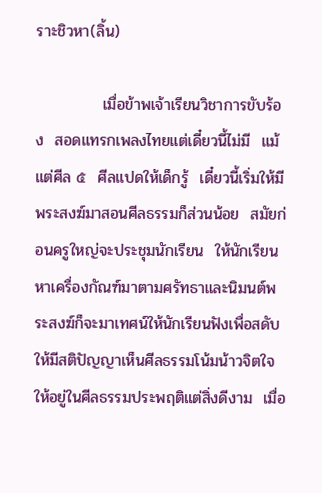ราะชิวหา(ลิ้น)

            เมื่อข้าพเจ้าเรียนวิชาการขับร้อง  สอดแทรกเพลงไทยแต่เดี๋ยวนี้ไม่มี  แม้แต่ศีล ๕  ศีลแปดให้เด็กรู้  เดี๋ยวนี้เริ่มให้มีพระสงฆ์มาสอนศีลธรรมก็ส่วนน้อย  สมัยก่อนครูใหญ่จะประชุมนักเรียน  ให้นักเรียนหาเครื่องกัณฑ์มาตามศรัทธาและนิมนต์พระสงฆ์ก็จะมาเทศน์ให้นักเรียนฟังเพื่อสดับให้มีสติปัญญาเห็นศีลธรรมโน้มน้าวจิตใจให้อยู่ในศีลธรรมประพฤติแต่สิ่งดีงาม  เมื่อ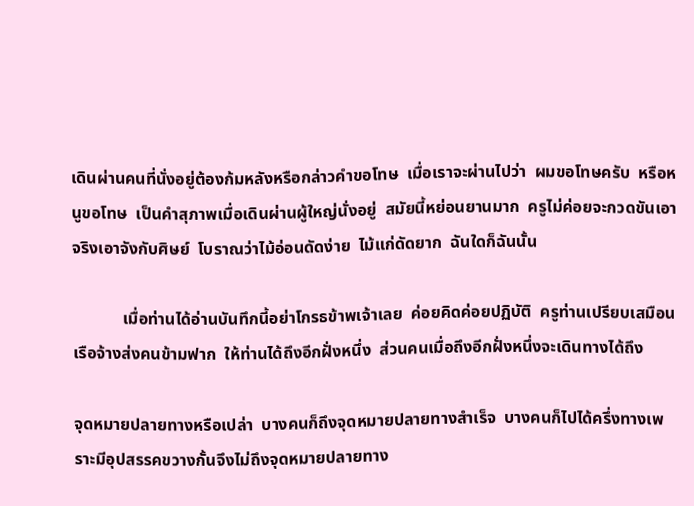เดินผ่านคนที่นั่งอยู่ต้องก้มหลังหรือกล่าวคำขอโทษ  เมื่อเราจะผ่านไปว่า  ผมขอโทษครับ  หรือหนูขอโทษ  เป็นคำสุภาพเมื่อเดินผ่านผู้ใหญ่นั่งอยู่  สมัยนี้หย่อนยานมาก  ครูไม่ค่อยจะกวดขันเอาจริงเอาจังกับศิษย์  โบราณว่าไม้อ่อนดัดง่าย  ไม้แก่ดัดยาก  ฉันใดก็ฉันนั้น

            เมื่อท่านได้อ่านบันทึกนี้อย่าโกรธข้าพเจ้าเลย  ค่อยคิดค่อยปฏิบัติ  ครูท่านเปรียบเสมือนเรือจ้างส่งคนข้ามฟาก  ให้ท่านได้ถึงอีกฝั่งหนึ่ง  ส่วนคนเมื่อถึงอีกฝั่งหนึ่งจะเดินทางได้ถึง

จุดหมายปลายทางหรือเปล่า  บางคนก็ถึงจุดหมายปลายทางสำเร็จ  บางคนก็ไปได้ครึ่งทางเพราะมีอุปสรรคขวางกั้นจึงไม่ถึงจุดหมายปลายทาง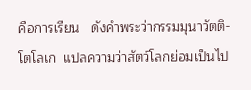คือการเรียน   ดังคำพระว่ากรรมมุนาวัตติ-โตโลเก  แปลความว่าสัตว์โลกย่อมเป็นไป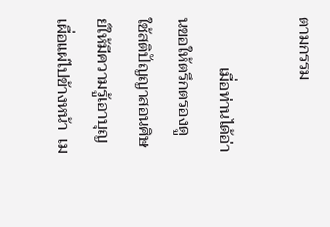ตามกรรม

            เมื่อท่านได้อ่านขอให้ตรึกตรองดู  ใช้สติปัญญาสอนศิษย์ให้มีความรู้เอาบุญเผื่อแผ่ไปข้างหน้า  เม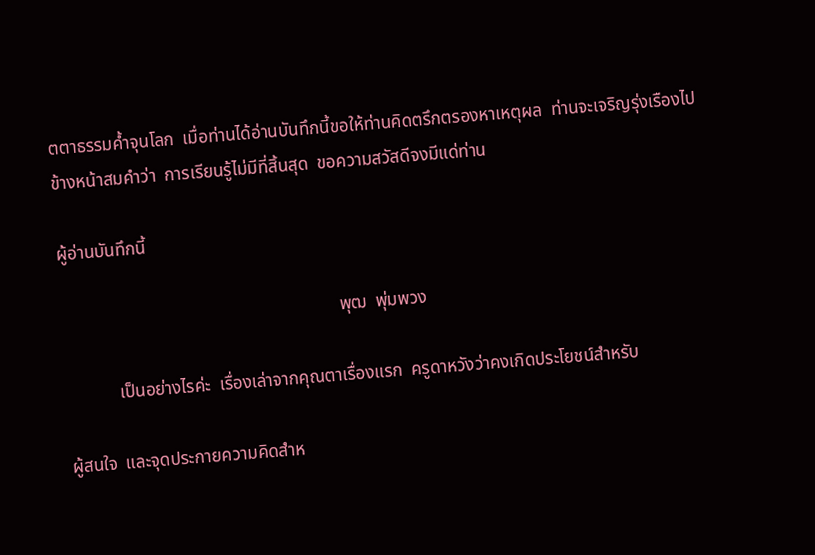ตตาธรรมค้ำจุนโลก  เมื่อท่านได้อ่านบันทึกนี้ขอให้ท่านคิดตรึกตรองหาเหตุผล  ท่านจะเจริญรุ่งเรืองไปข้างหน้าสมคำว่า  การเรียนรู้ไม่มีที่สิ้นสุด  ขอความสวัสดีจงมีแด่ท่าน

ผู้อ่านบันทึกนี้

                                                               พุฒ  พุ่มพวง

            เป็นอย่างไรค่ะ  เรื่องเล่าจากคุณตาเรื่องแรก  ครูดาหวังว่าคงเกิดประโยชน์สำหรับ

ผู้สนใจ  และจุดประกายความคิดสำห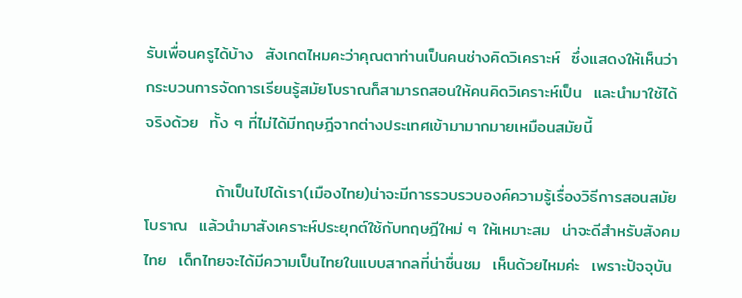รับเพื่อนครูได้บ้าง  สังเกตไหมคะว่าคุณตาท่านเป็นคนช่างคิดวิเคราะห์  ซึ่งแสดงให้เห็นว่ากระบวนการจัดการเรียนรู้สมัยโบราณก็สามารถสอนให้คนคิดวิเคราะห์เป็น  และนำมาใช้ได้จริงด้วย  ทั้ง ๆ ที่ไม่ได้มีทฤษฎีจากต่างประเทศเข้ามามากมายเหมือนสมัยนี้

            ถ้าเป็นไปได้เรา(เมืองไทย)น่าจะมีการรวบรวบองค์ความรู้เรื่องวิธีการสอนสมัยโบราณ  แล้วนำมาสังเคราะห์ประยุกต์ใช้กับทฤษฎีใหม่ ๆ ให้เหมาะสม  น่าจะดีสำหรับสังคมไทย  เด็กไทยจะได้มีความเป็นไทยในแบบสากลที่น่าชื่นชม  เห็นด้วยไหมค่ะ  เพราะปัจจุบัน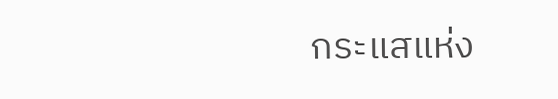กระแสแห่ง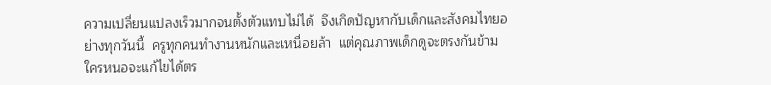ความเปลี่ยนแปลงเร็วมากจนตั้งตัวแทบไม่ได้  จึงเกิดปัญหากับเด็กและสังคมไทยอย่างทุกวันนี้  ครูทุกคนทำงานหนักและเหนื่อยล้า  แต่คุณภาพเด็กดูจะตรงกันข้าม  ใครหนอจะแก้ไขได้ตร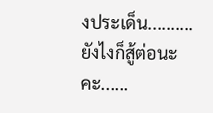งประเด็น..........ยังไงก็สู้ต่อนะคะ......